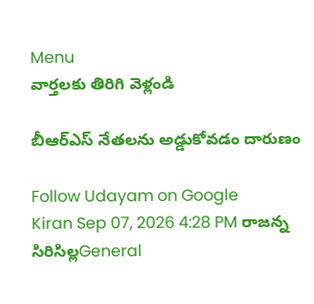Menu
వార్తలకు తిరిగి వెళ్లండి

బీఆర్‌ఎస్ నేతలను అడ్డుకోవడం దారుణం

Follow Udayam on Google
Kiran Sep 07, 2026 4:28 PM రాజన్న సిరిసిల్లGeneral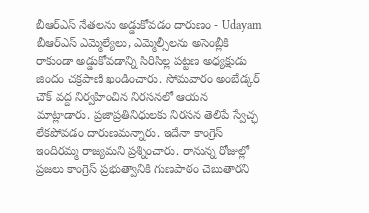బీఆర్‌ఎస్ నేతలను అడ్డుకోవడం దారుణం - Udayam
బీఆర్‌ఎస్ ఎమ్మెల్యేలు, ఎమ్మెల్సీలను అసెంబ్లీకి రాకుండా అడ్డుకోవడాన్ని సిరిసిల్ల పట్టణ అధ్యక్షుడు జిందం చక్రపాణి ఖండించారు. సోమవారం అంబేడ్కర్ చౌక్ వద్ద నిర్వహించిన నిరసనలో ఆయన మాట్లాడారు. ప్రజాప్రతినిధులకు నిరసన తెలిపే స్వేచ్ఛ లేకపోవడం దారుణమన్నారు. ఇదేనా కాంగ్రెస్ ఇందిరమ్మ రాజ్యమని ప్రశ్నించారు. రానున్న రోజుల్లో ప్రజలు కాంగ్రెస్ ప్రభుత్వానికి గుణపాఠం చెబుతారని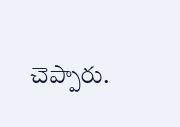చెప్పారు.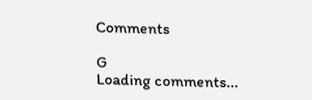Comments

G
Loading comments...